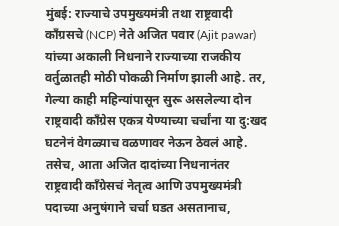मुंबई: राज्याचे उपमुख्यमंत्री तथा राष्ट्रवादी काँग्रसचे (NCP) नेते अजित पवार (Ajit pawar) यांच्या अकाली निधनाने राज्याच्या राजकीय वर्तुळातही मोठी पोकळी निर्माण झाली आहे. तर, गेल्या काही महिन्यांपासून सुरू असलेल्या दोन राष्ट्रवादी काँग्रेस एकत्र येण्याच्या चर्चांना या दु:खद घटनेनं वेगळ्याच वळणावर नेऊन ठेवलं आहे. तसेच, आता अजित दादांच्या निधनानंतर राष्ट्रवादी काँग्रेसचं नेतृत्व आणि उपमुख्यमंत्री पदाच्या अनुषंगाने चर्चा घडत असतानाच,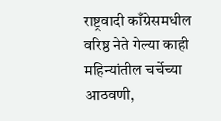राष्ट्रवादी काँग्रेसमधील वरिष्ठ नेते गेल्या काही महिन्यांतील चर्चेच्या आठवणी,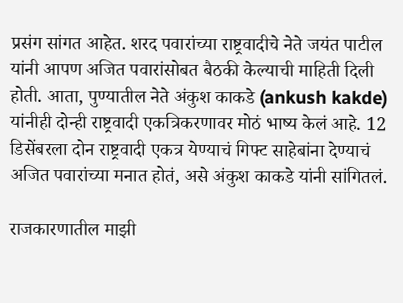प्रसंग सांगत आहेत. शरद पवारांच्या राष्ट्रवादीचे नेते जयंत पाटील यांनी आपण अजित पवारांसोबत बैठकी केल्याची माहिती दिली होती. आता, पुण्यातील नेते अंकुश काकडे (ankush kakde) यांनीही दोन्ही राष्ट्रवादी एकत्रि‍करणावर मोठं भाष्य केलं आहे. 12 डिसेंबरला दोन राष्ट्रवादी एकत्र येण्याचं गिफ्ट साहेबांना देण्याचं अजित पवारांच्या मनात होतं, असे अंकुश काकडे यांनी सांगितलं.

राजकारणातील माझी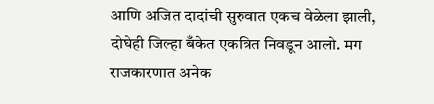आणि अजित दादांची सुरुवात एकच वेळेला झाली, दोघेही जिल्हा बँकेत एकत्रित निवडून आलो. मग राजकारणात अनेक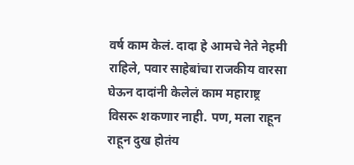वर्ष काम केलं. दादा हे आमचे नेते नेहमी राहिले, पवार साहेबांचा राजकीय वारसा घेऊन दादांनी केलेलं काम महाराष्ट्र विसरू शकणार नाही. पण, मला राहून राहून दुख होतंय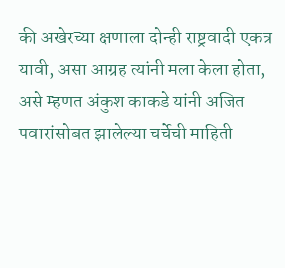की अखेरच्या क्षणाला दोन्ही राष्ट्रवादी एकत्र यावी, असा आग्रह त्यांनी मला केला होता, असे म्हणत अंकुश काकडे यांनी अजित पवारांसोबत झालेल्या चर्चेची माहिती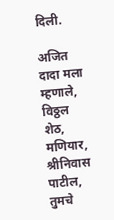दिली.

अजित दादा मला म्हणाले, विठ्ठल शेठ, मणियार, श्रीनिवास पाटील, तुमचे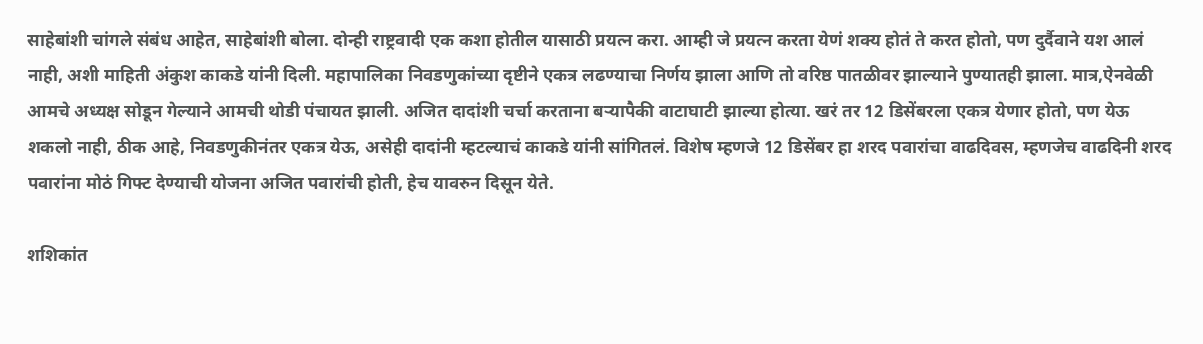साहेबांशी चांगले संबंध आहेत, साहेबांशी बोला. दोन्ही राष्ट्रवादी एक कशा होतील यासाठी प्रयत्न करा. आम्ही जे प्रयत्न करता येणं शक्य होतं ते करत होतो, पण दुर्दैवाने यश आलं नाही, अशी माहिती अंकुश काकडे यांनी दिली. महापालिका निवडणुकांच्या दृष्टीने एकत्र लढण्याचा निर्णय झाला आणि तो वरिष्ठ पातळीवर झाल्याने पुण्यातही झाला. मात्र,ऐनवेळी आमचे अध्यक्ष सोडून गेल्याने आमची थोडी पंचायत झाली. अजित दादांशी चर्चा करताना बऱ्यापैकी वाटाघाटी झाल्या होत्या. खरं तर 12 डिसेंबरला एकत्र येणार होतो, पण येऊ शकलो नाही, ठीक आहे, निवडणुकीनंतर एकत्र येऊ, असेही दादांनी म्हटल्याचं काकडे यांनी सांगितलं. विशेष म्हणजे 12 डिसेंबर हा शरद पवारांचा वाढदिवस, म्हणजेच वाढदिनी शरद पवारांना मोठं गिफ्ट देण्याची योजना अजित पवारांची होती, हेच यावरुन दिसून येते.

शशिकांत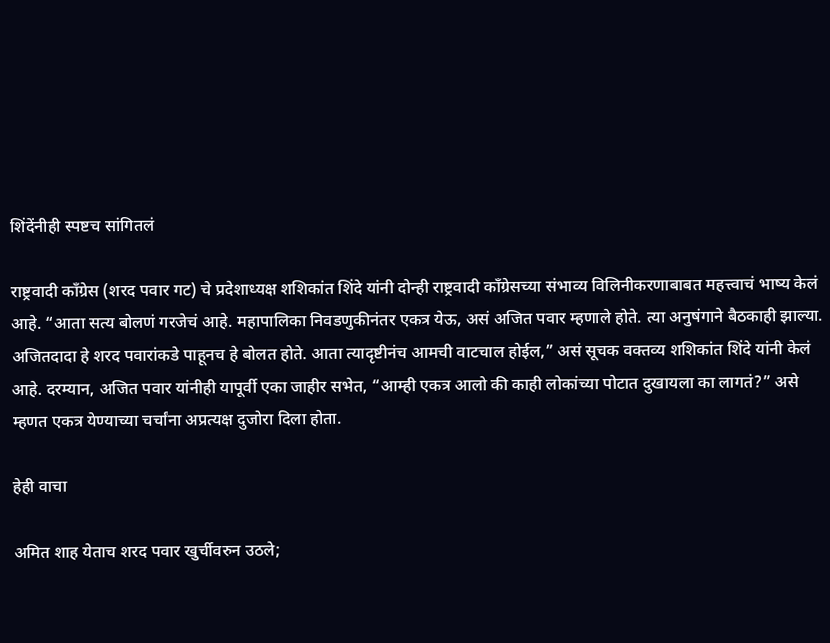शिंदेंनीही स्पष्टच सांगितलं

राष्ट्रवादी काँग्रेस (शरद पवार गट) चे प्रदेशाध्यक्ष शशिकांत शिंदे यांनी दोन्ही राष्ट्रवादी काँग्रेसच्या संभाव्य विलिनीकरणाबाबत महत्त्वाचं भाष्य केलं आहे. “आता सत्य बोलणं गरजेचं आहे. महापालिका निवडणुकीनंतर एकत्र येऊ, असं अजित पवार म्हणाले होते. त्या अनुषंगाने बैठकाही झाल्या. अजितदादा हे शरद पवारांकडे पाहूनच हे बोलत होते. आता त्यादृष्टीनंच आमची वाटचाल होईल,” असं सूचक वक्तव्य शशिकांत शिंदे यांनी केलं आहे. दरम्यान, अजित पवार यांनीही यापूर्वी एका जाहीर सभेत, “आम्ही एकत्र आलो की काही लोकांच्या पोटात दुखायला का लागतं?” असे म्हणत एकत्र येण्याच्या चर्चांना अप्रत्यक्ष दुजोरा दिला होता.

हेही वाचा

अमित शाह येताच शरद पवार खुर्चीवरुन उठले;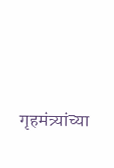गृहमंत्र्यांच्या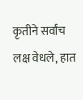कृतीने सर्वांच लक्ष वेधले, हात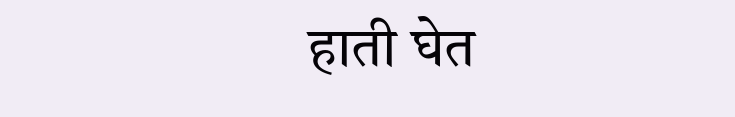हाती घेत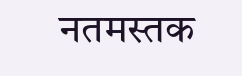नतमस्तक